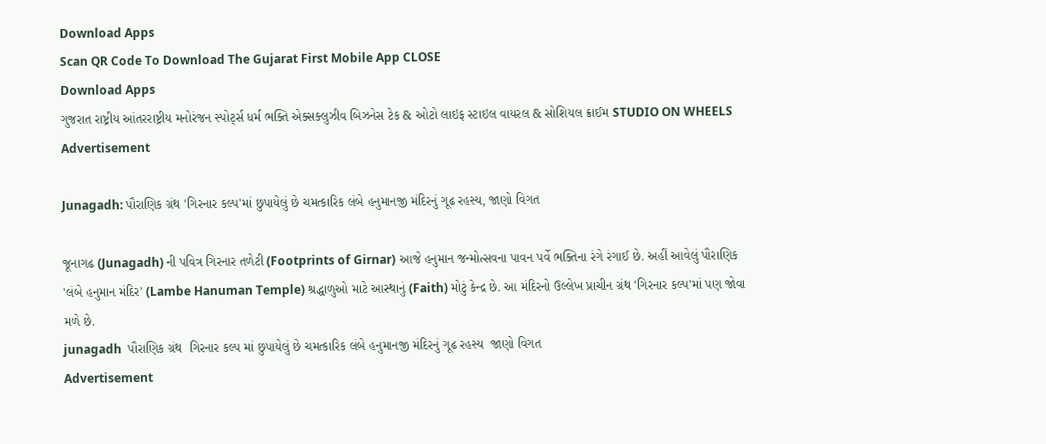Download Apps
Scan QR Code To Download The Gujarat First Mobile App CLOSE
Download Apps
ગુજરાત રાષ્ટ્રીય આંતરરાષ્ટ્રીય મનોરંજન સ્પોર્ટ્સ ધર્મ ભક્તિ એક્સક્લુઝીવ બિઝનેસ ટેક & ઓટો લાઇફ સ્ટાઇલ વાયરલ & સોશિયલ ક્રાઈમ STUDIO ON WHEELS
Advertisement

Junagadh: પૌરાણિક ગ્રંથ 'ગિરનાર કલ્પ'માં છુપાયેલું છે ચમત્કારિક લંબે હનુમાનજી મંદિરનું ગૂઢ રહસ્ય, જાણો વિગત

જૂનાગઢ (Junagadh) ની પવિત્ર ગિરનાર તળેટી (Footprints of Girnar) આજે હનુમાન જન્મોત્સવના પાવન પર્વે ભક્તિના રંગે રંગાઈ છે. અહીં આવેલું પૌરાણિક 'લંબે હનુમાન મંદિર' (Lambe Hanuman Temple) શ્રદ્ધાળુઓ માટે આસ્થાનું (Faith) મોટું કેન્દ્ર છે. આ મંદિરનો ઉલ્લેખ પ્રાચીન ગ્રંથ 'ગિરનાર કલ્પ'માં પણ જોવા મળે છે.
junagadh  પૌરાણિક ગ્રંથ  ગિરનાર કલ્પ માં છુપાયેલું છે ચમત્કારિક લંબે હનુમાનજી મંદિરનું ગૂઢ રહસ્ય  જાણો વિગત
Advertisement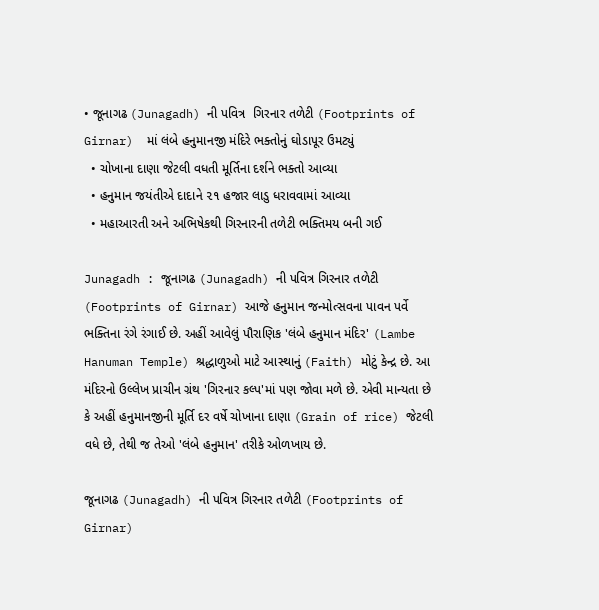• જૂનાગઢ (Junagadh) ની પવિત્ર  ગિરનાર તળેટી (Footprints of Girnar)  માં લંબે હનુમાનજી મંદિરે ભક્તોનું ઘોડાપૂર ઉમટ્યું
  • ચોખાના દાણા જેટલી વધતી મૂર્તિના દર્શને ભક્તો આવ્યા
  • હનુમાન જયંતીએ દાદાને ૨૧ હજાર લાડુ ધરાવવામાં આવ્યા
  • મહાઆરતી અને અભિષેકથી ગિરનારની તળેટી ભક્તિમય બની ગઈ

Junagadh : જૂનાગઢ (Junagadh) ની પવિત્ર ગિરનાર તળેટી (Footprints of Girnar) આજે હનુમાન જન્મોત્સવના પાવન પર્વે ભક્તિના રંગે રંગાઈ છે. અહીં આવેલું પૌરાણિક 'લંબે હનુમાન મંદિર' (Lambe Hanuman Temple) શ્રદ્ધાળુઓ માટે આસ્થાનું (Faith) મોટું કેન્દ્ર છે. આ મંદિરનો ઉલ્લેખ પ્રાચીન ગ્રંથ 'ગિરનાર કલ્પ'માં પણ જોવા મળે છે. એવી માન્યતા છે કે અહીં હનુમાનજીની મૂર્તિ દર વર્ષે ચોખાના દાણા (Grain of rice) જેટલી વધે છે, તેથી જ તેઓ 'લંબે હનુમાન' તરીકે ઓળખાય છે.

જૂનાગઢ (Junagadh) ની પવિત્ર ગિરનાર તળેટી (Footprints of Girnar)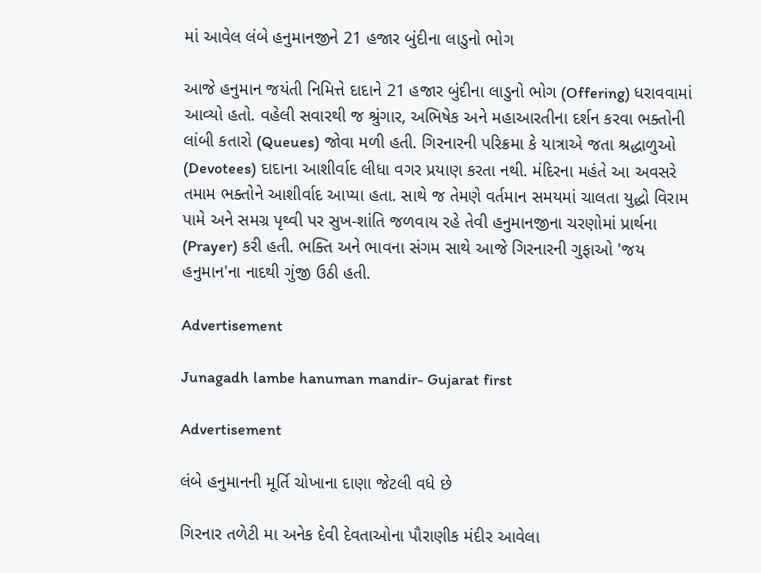માં આવેલ લંબે હનુમાનજીને 21 હજાર બુંદીના લાડુનો ભોગ

આજે હનુમાન જયંતી નિમિત્તે દાદાને 21 હજાર બુંદીના લાડુનો ભોગ (Offering) ધરાવવામાં આવ્યો હતો. વહેલી સવારથી જ શ્રુંગાર, અભિષેક અને મહાઆરતીના દર્શન કરવા ભક્તોની લાંબી કતારો (Queues) જોવા મળી હતી. ગિરનારની પરિક્રમા કે યાત્રાએ જતા શ્રદ્ધાળુઓ (Devotees) દાદાના આશીર્વાદ લીધા વગર પ્રયાણ કરતા નથી. મંદિરના મહંતે આ અવસરે તમામ ભક્તોને આશીર્વાદ આપ્યા હતા. સાથે જ તેમણે વર્તમાન સમયમાં ચાલતા યુદ્ધો વિરામ પામે અને સમગ્ર પૃથ્વી પર સુખ-શાંતિ જળવાય રહે તેવી હનુમાનજીના ચરણોમાં પ્રાર્થના (Prayer) કરી હતી. ભક્તિ અને ભાવના સંગમ સાથે આજે ગિરનારની ગુફાઓ 'જય હનુમાન'ના નાદથી ગુંજી ઉઠી હતી.

Advertisement

Junagadh lambe hanuman mandir- Gujarat first

Advertisement

લંબે હનુમાનની મૂર્તિ ચોખાના દાણા જેટલી વધે છે

ગિરનાર તળેટી મા અનેક દેવી દેવતાઓના પૌરાણીક મંદીર આવેલા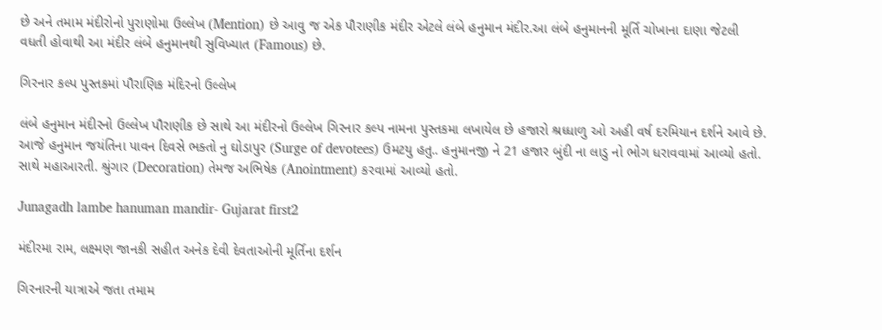છે અને તમામ મંદીરોનો પુરાણોમા ઉલ્લેખ (Mention) છે આવુ જ એક પૌરાણીક મંદીર એટલે લંબે હનુમાન મંદીર.આ લંબે હનુમાનની મૂર્તિ ચોખાના દાણા જેટલી વધતી હોવાથી આ મંદીર લંબે હનુમાનથી સુવિખ્યાત (Famous) છે.

ગિરનાર કલ્પ પુસ્તકમાં પૌરાણિક મંદિરનો ઉલ્લેખ

લંબે હનુમાન મંદીરનો ઉલ્લેખ પૌરાણીક છે સાથે આ મંદીરનો ઉલ્લેખ ગિરનાર કલ્પ નામના પુસ્તકમા લખાયેલ છે હજારો શ્રધ્ધાળુ ઓ અહી વર્ષ દરમિયાન દર્શને આવે છે. આજે હનુમાન જયંતિના પાવન દિવસે ભક્તો નુ ઘોડાપુર (Surge of devotees) ઉમટયુ હતુ.. હનુમાનજી ને 21 હજાર બુંદી ના લાડુ નો ભોગ ધરાવવામાં આવ્યો હતો. સાથે મહાઆરતી. શ્રુંગાર (Decoration) તેમજ અભિષેક (Anointment) કરવામાં આવ્યો હતો.

Junagadh lambe hanuman mandir- Gujarat first2

મંદીરમા રામ, લક્ષ્મણ જાનકી સહીત અનેક દેવી દેવતાઓની મૂર્તિના દર્શન

ગિરનારની યાત્રાએ જતા તમામ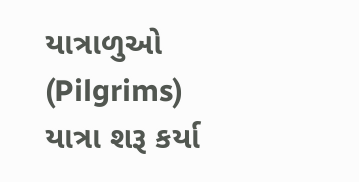યાત્રાળુઓ (Pilgrims) યાત્રા શરૂ કર્યા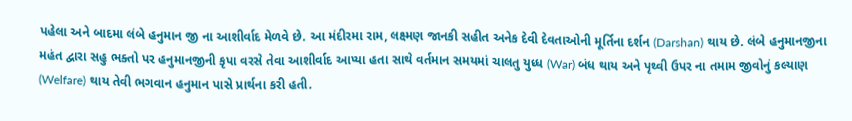પહેલા અને બાદમા લંબે હનુમાન જી ના આશીર્વાદ મેળવે છે. આ મંદીરમા રામ, લક્ષ્મણ જાનકી સહીત અનેક દેવી દેવતાઓની મૂર્તિના દર્શન (Darshan) થાય છે. લંબે હનુમાનજીના મહંત દ્વારા સહુ ભક્તો પર હનુમાનજીની કૃપા વરસે તેવા આશીર્વાદ આપ્યા હતા સાથે વર્તમાન સમયમાં ચાલતુ યુધ્ધ (War) બંધ થાય અને પૃથ્વી ઉપર ના તમામ જીવોનું કલ્યાણ (Welfare) થાય તેવી ભગવાન હનુમાન પાસે પ્રાર્થના કરી હતી.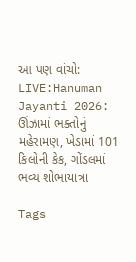આ પણ વાંચો:  LIVE:Hanuman Jayanti 2026: ઊંઝામાં ભક્તોનું મહેરામણ, ખેડામાં 101 કિલોની કેક, ગોંડલમાં ભવ્ય શોભાયાત્રા

Tags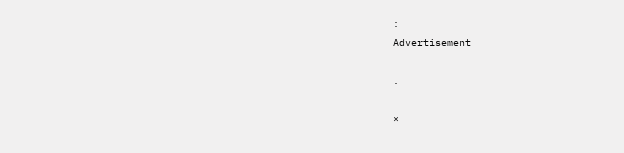:
Advertisement

.

×